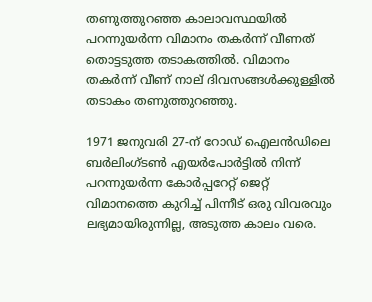തണുത്തുറഞ്ഞ കാലാവസ്ഥയില്‍ പറന്നുയര്‍ന്ന വിമാനം തകര്‍ന്ന് വീണത് തൊട്ടടുത്ത തടാകത്തില്‍. വിമാനം തകര്‍ന്ന് വീണ് നാല് ദിവസങ്ങള്‍ക്കുള്ളില്‍ തടാകം തണുത്തുറഞ്ഞു.

1971 ജനുവരി 27-ന് റോഡ് ഐലൻഡിലെ ബർലിംഗ്ടൺ എയർപോർട്ടിൽ നിന്ന് പറന്നുയര്‍ന്ന കോർപ്പറേറ്റ് ജെറ്റ് വിമാനത്തെ കുറിച്ച് പിന്നീട് ഒരു വിവരവും ലഭ്യമായിരുന്നില്ല, അടുത്ത കാലം വരെ.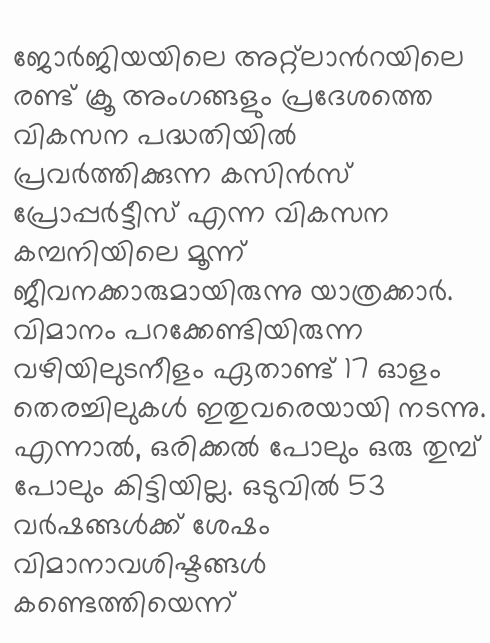ജോർജിയയിലെ അറ്റ്ലാന്‍റയിലെ രണ്ട് ക്രൂ അംഗങ്ങളും പ്രദേശത്തെ വികസന പദ്ധതിയിൽ പ്രവർത്തിക്കുന്ന കസിൻസ് പ്രോപ്പർട്ടീസ് എന്ന വികസന കമ്പനിയിലെ മൂന്ന് ജീവനക്കാരുമായിരുന്നു യാത്രക്കാര്‍. വിമാനം പറക്കേണ്ടിയിരുന്ന വഴിയിലുടനീളം ഏതാണ്ട് 17 ഓളം തെരച്ചിലുകള്‍ ഇതുവരെയായി നടന്നു. എന്നാല്‍, ഒരിക്കല്‍ പോലും ഒരു തുമ്പ് പോലും കിട്ടിയില്ല. ഒടുവില്‍ 53 വര്‍ഷങ്ങള്‍ക്ക് ശേഷം വിമാനാവശിഷ്ടങ്ങള്‍ കണ്ടെത്തിയെന്ന്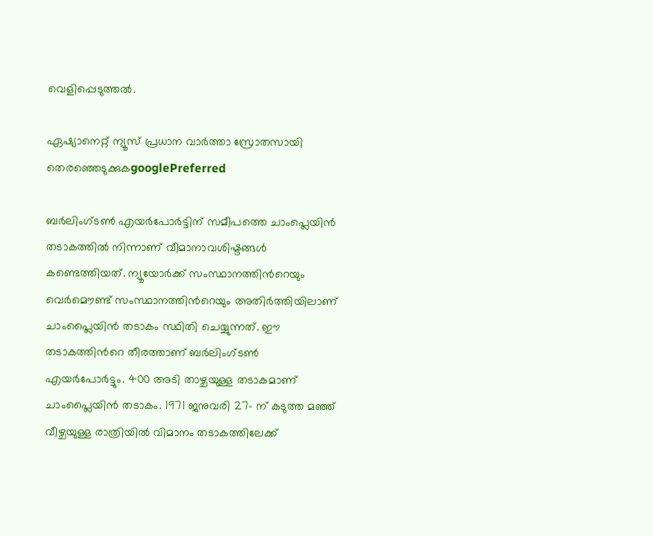വെളിപ്പെടുത്തല്‍.

ഏഷ്യാനെറ്റ് ന്യൂസ് പ്രധാന വാർത്താ സ്രോതസായി തെരഞ്ഞെടുക്കുകgooglePreferred

ബർലിംഗ്ടൺ എയർപോർട്ടിന് സമീപത്തെ ചാംപ്ലെയിൻ തടാകത്തിൽ നിന്നാണ് വീമാനാവശിഷ്ടങ്ങള്‍ കണ്ടെത്തിയത്. ന്യൂയോര്‍ക്ക് സംസ്ഥാനത്തിന്‍റെയും വെർമൌണ്ട് സംസ്ഥാനത്തിന്‍റെയും അതിര്‍ത്തിയിലാണ് ചാംപ്ലൈയിന്‍ തടാകം സ്ഥിതി ചെയ്യുന്നത്. ഈ തടാകത്തിന്‍റെ തീരത്താണ് ബർലിംഗ്ടൺ എയർപോർട്ടും. 400 അടി താഴ്ചയുള്ള തടാകമാണ് ചാംപ്ലൈയിന്‍ തടാകം. 1971 ജനുവരി 27- ന് കടുത്ത മഞ്ഞ് വീഴ്ചയുള്ള രാത്രിയില്‍ വിമാനം തടാകത്തിലേക്ക്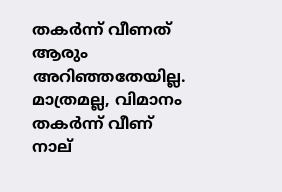തകര്‍ന്ന് വീണത് ആരും അറിഞ്ഞതേയില്ല. മാത്രമല്ല, വിമാനം തകര്‍ന്ന് വീണ് നാല്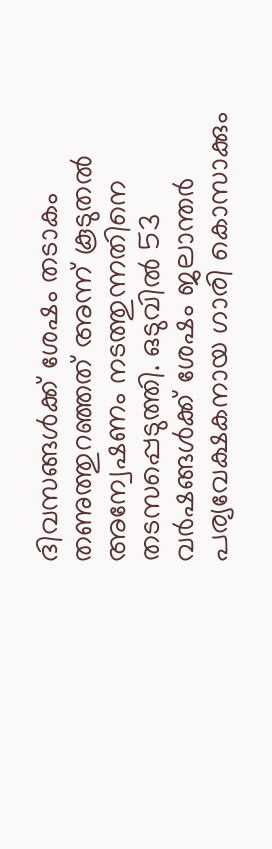ദിവസങ്ങള്‍ക്ക് ശേഷം തടാകം തണുത്തുറഞ്ഞത് അന്ന് കൂടുതല്‍ അന്വേഷണം നടത്തുന്നതിനെ തടസപ്പെടുത്തി. ഒടുവില്‍ 53 വര്‍ഷങ്ങള്‍ക്ക് ശേഷം ജലാന്തര്‍ പര്യവേക്ഷകനായ ഗാരി കൊസാക്കും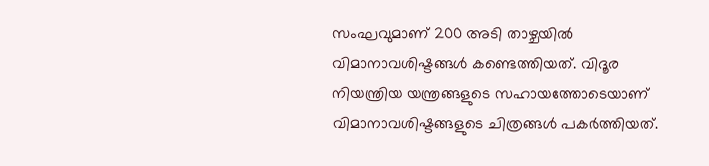സംഘവുമാണ് 200 അടി താഴ്ചയില്‍ വിമാനാവശിഷ്ടങ്ങള്‍ കണ്ടെത്തിയത്. വിദൂര നിയന്ത്രിയ യന്ത്രങ്ങളുടെ സഹായത്തോടെയാണ് വിമാനാവശിഷ്ടങ്ങളുടെ ചിത്രങ്ങള്‍ പകര്‍ത്തിയത്.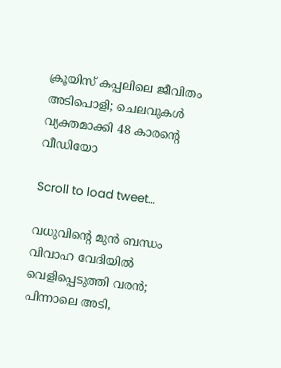ക്രൂയിസ് കപ്പലിലെ ജീവിതം അടിപൊളി; ചെലവുകള്‍ വ്യക്തമാക്കി 48 കാരന്‍റെ വീഡിയോ

Scroll to load tweet…

വധുവിന്‍റെ മുന്‍ ബന്ധം വിവാഹ വേദിയില്‍ വെളിപ്പെടുത്തി വരന്‍; പിന്നാലെ അടി,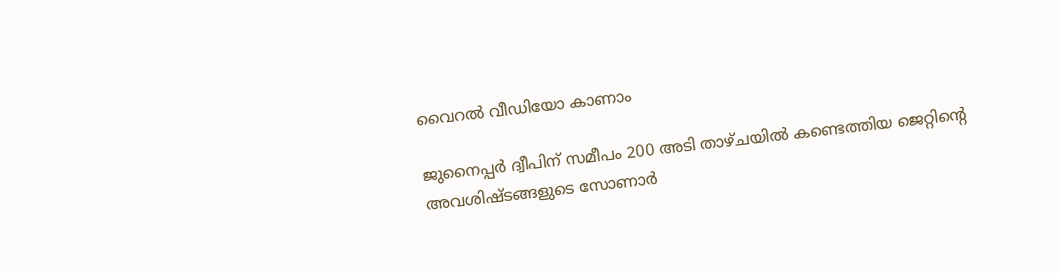വൈറല്‍ വീഡിയോ കാണാം

ജുനൈപ്പർ ദ്വീപിന് സമീപം 200 അടി താഴ്ചയിൽ കണ്ടെത്തിയ ജെറ്റിന്‍റെ അവശിഷ്ടങ്ങളുടെ സോണാർ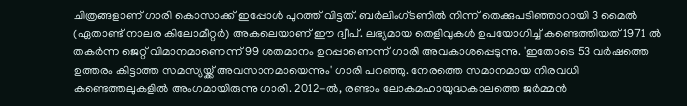ചിത്രങ്ങളാണ് ഗാരി കൊസാക്ക് ഇപ്പോള്‍ പുറത്ത് വിട്ടത്. ബർലിംഗ്ടണിൽ നിന്ന് തെക്കുപടിഞ്ഞാറായി 3 മൈൽ (ഏതാണ്ട് നാലര കിലോമീറ്റര്‍) അകലെയാണ് ഈ ദ്വീപ്. ലഭ്യമായ തെളിവുകള്‍ ഉപയോഗിച്ച് കണ്ടെത്തിയത് 1971 ല്‍ തകര്‍ന്ന ജെറ്റ് വിമാനമാണെന്ന് 99 ശതമാനം ഉറപ്പാണെന്ന് ഗാരി അവകാശപ്പെടുന്നു. 'ഇതോടെ 53 വർഷത്തെ ഉത്തരം കിട്ടാത്ത സമസ്യയ്ക്ക് അവസാനമായെന്നും' ഗാരി പറഞ്ഞു. നേരത്തെ സമാനമായ നിരവധി കണ്ടെത്തലുകളില്‍ അംഗമായിരുന്നു ഗാരി. 2012-ൽ, രണ്ടാം ലോകമഹായുദ്ധകാലത്തെ ജർമ്മൻ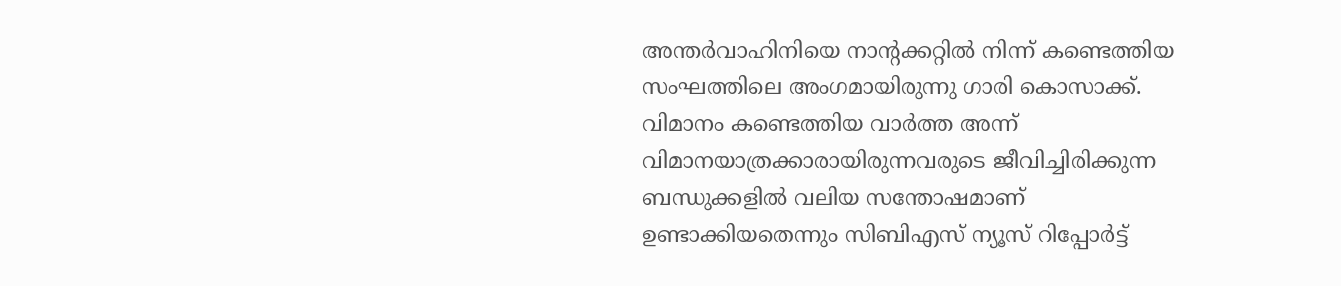അന്തർവാഹിനിയെ നാന്‍റക്കറ്റിൽ നിന്ന് കണ്ടെത്തിയ സംഘത്തിലെ അംഗമായിരുന്നു ഗാരി കൊസാക്ക്. വിമാനം കണ്ടെത്തിയ വാര്‍ത്ത അന്ന് വിമാനയാത്രക്കാരായിരുന്നവരുടെ ജീവിച്ചിരിക്കുന്ന ബന്ധുക്കളില്‍ വലിയ സന്തോഷമാണ് ഉണ്ടാക്കിയതെന്നും സിബിഎസ് ന്യൂസ് റിപ്പോര്‍ട്ട്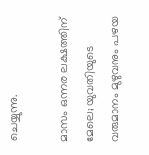ചെയ്യുന്നു.

മാസം ഒന്നര ലക്ഷത്തിന് മേലെ; യുവതിയുടെ വരുമാനം മുഴുവനും പഴയ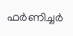ഫര്‍ണിച്ചര്‍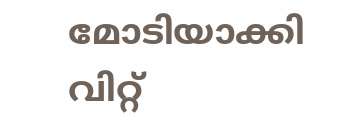മോടിയാക്കി വിറ്റ്